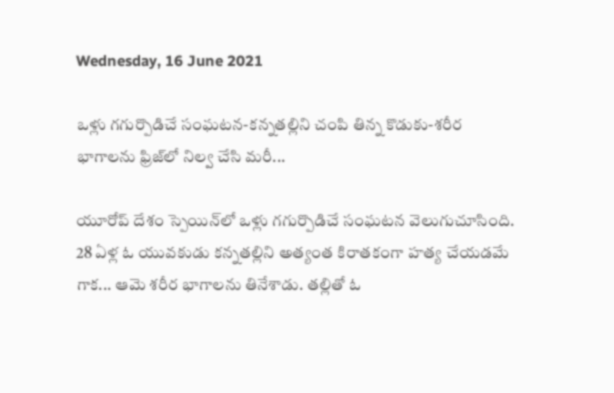Wednesday, 16 June 2021

ఒళ్లు గగుర్పొడిచే సంఘటన-కన్నతల్లిని చంపి తిన్న కొడుకు-శరీర భాగాలను ఫ్రిజ్‌లో నిల్వ చేసి మరీ...

యూరోప్ దేశం స్పెయిన్‌లో ఒళ్లు గగుర్పొడిచే సంఘటన వెలుగుచూసింది. 28 ఏళ్ల ఓ యువకుడు కన్నతల్లిని అత్యంత కిరాతకంగా హత్య చేయడమే గాక... ఆమె శరీర భాగాలను తినేశాడు. తల్లితో ఓ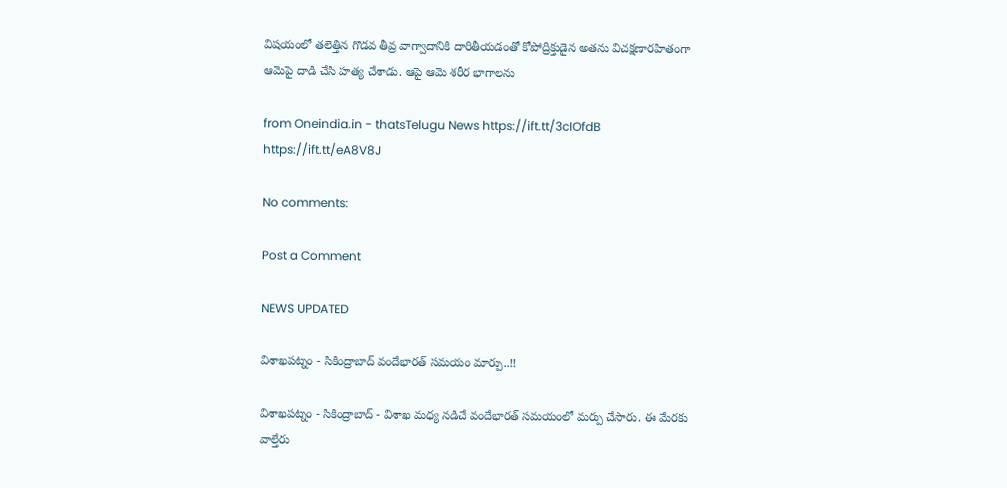విషయంలో తలెత్తిన గొడవ తీవ్ర వాగ్వాదానికి దారితీయడంతో కోపోద్రిక్తుడైన అతను విచక్షణారహితంగా ఆమెపై దాడి చేసి హత్య చేశాడు. ఆపై ఆమె శరీర భాగాలను

from Oneindia.in - thatsTelugu News https://ift.tt/3cIOfdB
https://ift.tt/eA8V8J

No comments:

Post a Comment

NEWS UPDATED

విశాఖపట్నం - సికింద్రాబాద్ వందేభారత్ సమయం మార్పు..!!

విశాఖపట్నం - సికింద్రాబాద్ - విశాఖ మధ్య నడిచే వందేభారత్ సమయంలో మర్పు చేసారు. ఈ మేరకు వాల్తేరు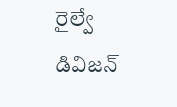రైల్వే డివిజన్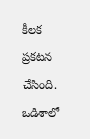కీలక ప్రకటన చేసింది. ఒడిశాలో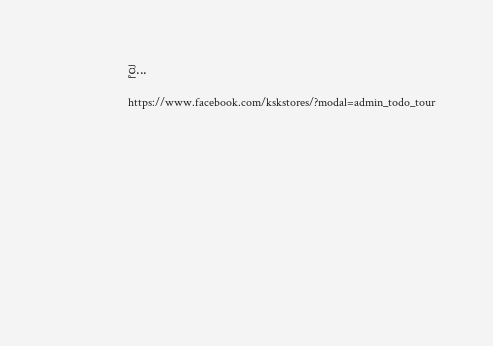రై...

https://www.facebook.com/kskstores/?modal=admin_todo_tour